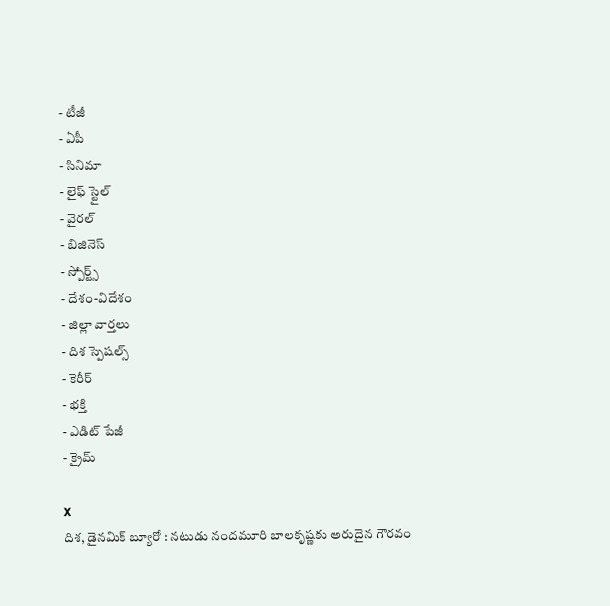- టీజీ
- ఏపీ
- సినిమా
- లైఫ్ స్టైల్
- వైరల్
- బిజినెస్
- స్పోర్ట్స్
- దేశం-విదేశం
- జిల్లా వార్తలు
- దిశ స్పెషల్స్
- కెరీర్
- భక్తి
- ఎడిట్ పేజీ
- క్రైమ్

X
దిశ, డైనమిక్ బ్యూరో : నటుడు నందమూరి బాలకృష్ణకు అరుదైన గౌరవం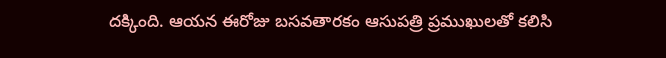దక్కింది. ఆయన ఈరోజు బసవతారకం ఆసుపత్రి ప్రముఖులతో కలిసి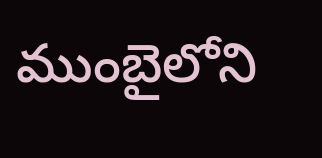ముంబైలోని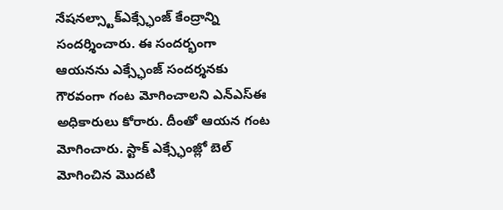నేషనల్స్టాక్ఎక్స్ఛేంజ్ కేంద్రాన్ని సందర్శించారు. ఈ సందర్భంగా ఆయనను ఎక్స్ఛేంజ్ సందర్శనకు గౌరవంగా గంట మోగించాలని ఎన్ఎస్ఈ అధికారులు కోరారు. దీంతో ఆయన గంట మోగించారు. స్టాక్ ఎక్స్ఛేంజ్లో బెల్ మోగించిన మొదటి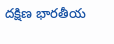దక్షిణ భారతీయ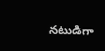నటుడిగా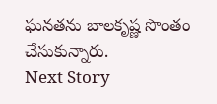ఘనతను బాలకృష్ణ సొంతం చేసుకున్నారు.
Next Story